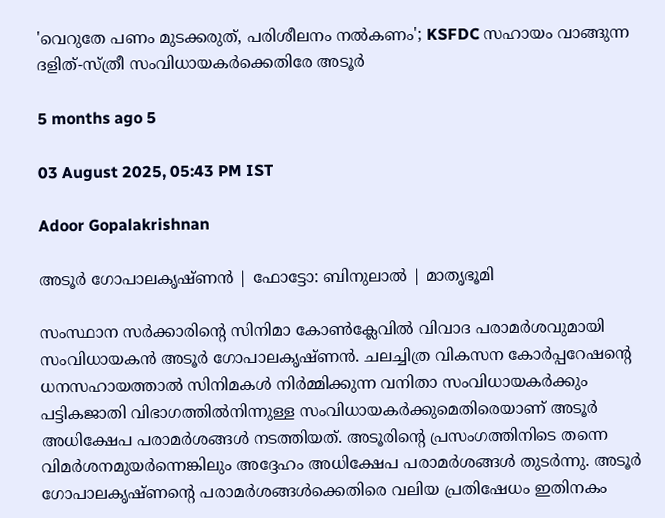'വെറുതേ പണം മുടക്കരുത്, പരിശീലനം നൽകണം'; KSFDC സഹായം വാങ്ങുന്ന ദളിത്-സ്ത്രീ സംവിധായകര്‍ക്കെതിരേ അടൂർ

5 months ago 5

03 August 2025, 05:43 PM IST

Adoor Gopalakrishnan

അടൂർ ഗോപാലകൃഷ്ണൻ | ഫോട്ടോ: ബിനുലാൽ | മാതൃഭൂമി

സംസ്ഥാന സര്‍ക്കാരിന്റെ സിനിമാ കോണ്‍ക്ലേവില്‍ വിവാദ പരാമര്‍ശവുമായി സംവിധായകന്‍ അടൂര്‍ ഗോപാലകൃഷ്ണന്‍. ചലച്ചിത്ര വികസന കോര്‍പ്പറേഷന്റെ ധനസഹായത്താൽ സിനിമകൾ നിർമ്മിക്കുന്ന വനിതാ സംവിധായകർക്കും പട്ടികജാതി വിഭാഗത്തിൽനിന്നുള്ള സംവിധായകർക്കുമെതിരെയാണ് അടൂര്‍ അധിക്ഷേപ പരാമര്‍ശങ്ങള്‍ നടത്തിയത്. അടൂരിന്റെ പ്രസംഗത്തിനിടെ തന്നെ വിമര്‍ശനമുയര്‍ന്നെങ്കിലും അദ്ദേഹം അധിക്ഷേപ പരാമര്‍ശങ്ങള്‍ തുടര്‍ന്നു. അടൂര്‍ ഗോപാലകൃഷ്ണന്റെ പരാമര്‍ശങ്ങള്‍ക്കെതിരെ വലിയ പ്രതിഷേധം ഇതിനകം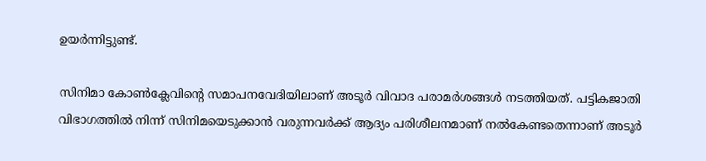ഉയര്‍ന്നിട്ടുണ്ട്.

സിനിമാ കോണ്‍ക്ലേവിന്റെ സമാപനവേദിയിലാണ് അടൂര്‍ വിവാദ പരാമര്‍ശങ്ങള്‍ നടത്തിയത്. പട്ടികജാതി വിഭാഗത്തില്‍ നിന്ന് സിനിമയെടുക്കാന്‍ വരുന്നവര്‍ക്ക് ആദ്യം പരിശീലനമാണ് നല്‍കേണ്ടതെന്നാണ് അടൂര്‍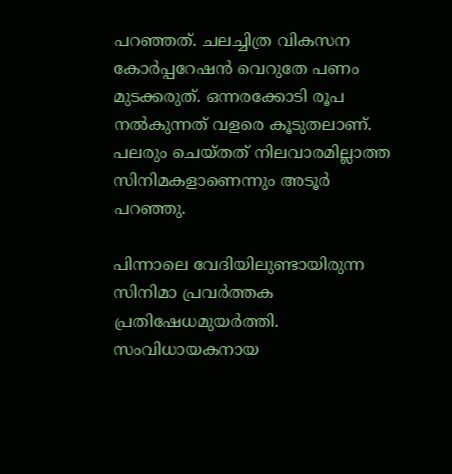പറഞ്ഞത്. ചലച്ചിത്ര വികസന കോര്‍പ്പറേഷന്‍ വെറുതേ പണം മുടക്കരുത്. ഒന്നരക്കോടി രൂപ നല്‍കുന്നത് വളരെ കൂടുതലാണ്. പലരും ചെയ്തത് നിലവാരമില്ലാത്ത സിനിമകളാണെന്നും അടൂര്‍ പറഞ്ഞു.

പിന്നാലെ വേദിയിലുണ്ടായിരുന്ന സിനിമാ പ്രവര്‍ത്തക പ്രതിഷേധമുയര്‍ത്തി. സംവിധായകനായ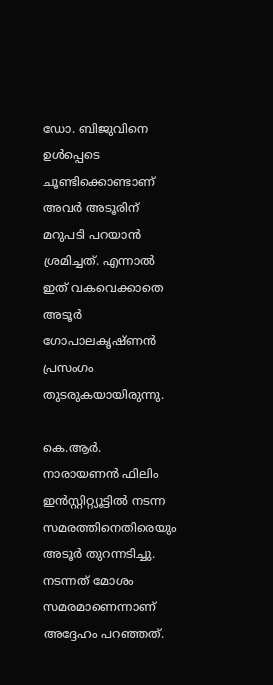ഡോ. ബിജുവിനെ ഉള്‍പ്പെടെ ചൂണ്ടിക്കൊണ്ടാണ് അവര്‍ അടൂരിന് മറുപടി പറയാന്‍ ശ്രമിച്ചത്. എന്നാല്‍ ഇത് വകവെക്കാതെ അടൂര്‍ ഗോപാലകൃഷ്ണന്‍ പ്രസംഗം തുടരുകയായിരുന്നു.

കെ.ആര്‍. നാരായണന്‍ ഫിലിം ഇന്‍സ്റ്റിറ്റ്യൂട്ടില്‍ നടന്ന സമരത്തിനെതിരെയും അടൂര്‍ തുറന്നടിച്ചു. നടന്നത് മോശം സമരമാണെന്നാണ് അദ്ദേഹം പറഞ്ഞത്.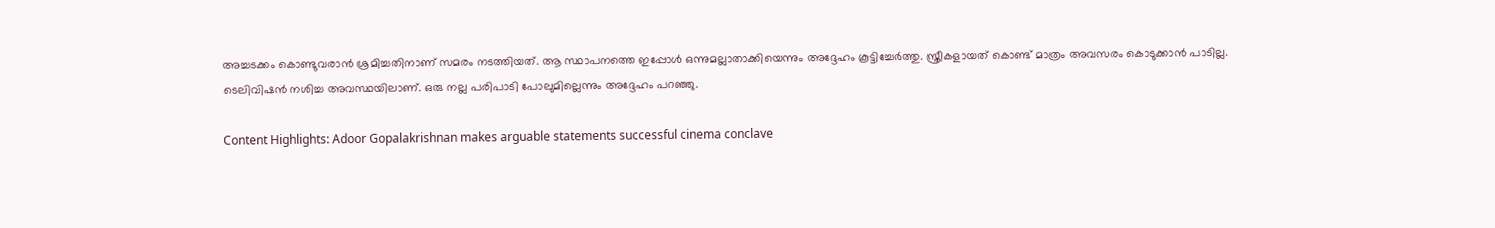അച്ചടക്കം കൊണ്ടുവരാന്‍ ശ്രമിച്ചതിനാണ് സമരം നടത്തിയത്. ആ സ്ഥാപനത്തെ ഇപ്പോള്‍ ഒന്നുമല്ലാതാക്കിയെന്നും അദ്ദേഹം കൂട്ടിച്ചേര്‍ത്തു. സ്ത്രീകളായത് കൊണ്ട് മാത്രം അവസരം കൊടുക്കാന്‍ പാടില്ല. ടെലിവിഷന്‍ നശിച്ച അവസ്ഥയിലാണ്. ഒരു നല്ല പരിപാടി പോലുമില്ലെന്നും അദ്ദേഹം പറഞ്ഞു.

Content Highlights: Adoor Gopalakrishnan makes arguable statements successful cinema conclave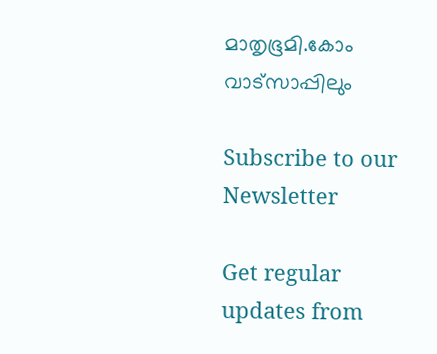മാതൃഭൂമി.കോം വാട്സാപ്പിലും

Subscribe to our Newsletter

Get regular updates from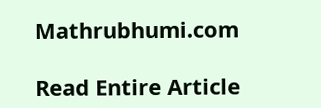Mathrubhumi.com

Read Entire Article